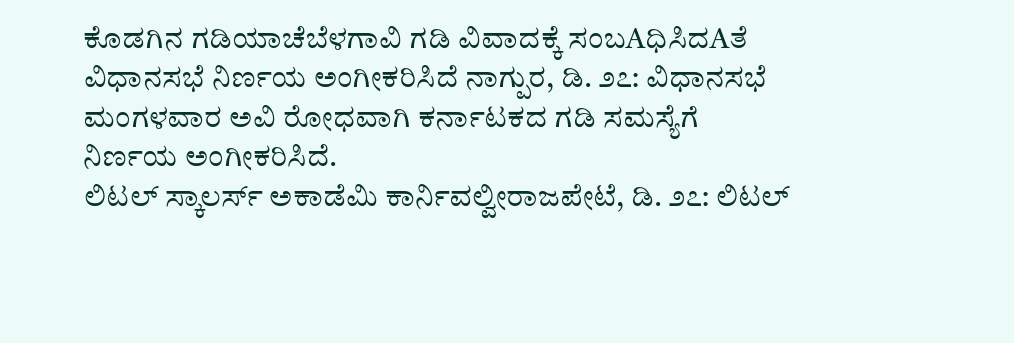ಕೊಡಗಿನ ಗಡಿಯಾಚೆಬೆಳಗಾವಿ ಗಡಿ ವಿವಾದಕ್ಕೆ ಸಂಬAಧಿಸಿದAತೆ ವಿಧಾನಸಭೆ ನಿರ್ಣಯ ಅಂಗೀಕರಿಸಿದೆ ನಾಗ್ಪುರ, ಡಿ. ೨೭: ವಿಧಾನಸಭೆ ಮಂಗಳವಾರ ಅವಿ ರೋಧವಾಗಿ ಕರ್ನಾಟಕದ ಗಡಿ ಸಮಸ್ಯೆಗೆ ನಿರ್ಣಯ ಅಂಗೀಕರಿಸಿದೆ.
ಲಿಟಲ್ ಸ್ಕಾಲರ್ಸ್ ಅಕಾಡೆಮಿ ಕಾರ್ನಿವಲ್ವೀರಾಜಪೇಟೆ, ಡಿ. ೨೭: ಲಿಟಲ್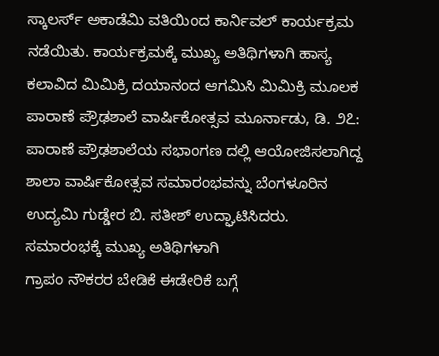ಸ್ಕಾಲರ್ಸ್ ಅಕಾಡೆಮಿ ವತಿಯಿಂದ ಕಾರ್ನಿವಲ್ ಕಾರ್ಯಕ್ರಮ ನಡೆಯಿತು. ಕಾರ್ಯಕ್ರಮಕ್ಕೆ ಮುಖ್ಯ ಅತಿಥಿಗಳಾಗಿ ಹಾಸ್ಯ ಕಲಾವಿದ ಮಿಮಿಕ್ರಿ ದಯಾನಂದ ಆಗಮಿಸಿ ಮಿಮಿಕ್ರಿ ಮೂಲಕ
ಪಾರಾಣೆ ಪ್ರೌಢಶಾಲೆ ವಾರ್ಷಿಕೋತ್ಸವ ಮೂರ್ನಾಡು, ಡಿ. ೨೭: ಪಾರಾಣೆ ಪ್ರೌಢಶಾಲೆಯ ಸಭಾಂಗಣ ದಲ್ಲಿ ಆಯೋಜಿಸಲಾಗಿದ್ದ ಶಾಲಾ ವಾರ್ಷಿಕೋತ್ಸವ ಸಮಾರಂಭವನ್ನು ಬೆಂಗಳೂರಿನ ಉದ್ಯಮಿ ಗುಡ್ಡೇರ ಬಿ. ಸತೀಶ್ ಉದ್ಘಾಟಿಸಿದರು. ಸಮಾರಂಭಕ್ಕೆ ಮುಖ್ಯ ಅತಿಥಿಗಳಾಗಿ
ಗ್ರಾಪಂ ನೌಕರರ ಬೇಡಿಕೆ ಈಡೇರಿಕೆ ಬಗ್ಗೆ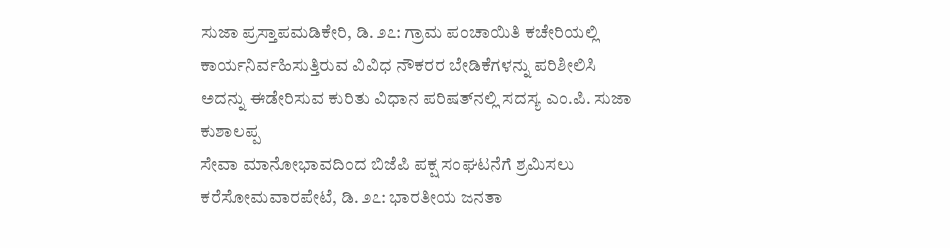ಸುಜಾ ಪ್ರಸ್ತಾಪಮಡಿಕೇರಿ, ಡಿ. ೨೭: ಗ್ರಾಮ ಪಂಚಾಯಿತಿ ಕಚೇರಿಯಲ್ಲಿ ಕಾರ್ಯನಿರ್ವಹಿಸುತ್ತಿರುವ ವಿವಿಧ ನೌಕರರ ಬೇಡಿಕೆಗಳನ್ನು ಪರಿಶೀಲಿಸಿ ಅದನ್ನು ಈಡೇರಿಸುವ ಕುರಿತು ವಿಧಾನ ಪರಿಷತ್‌ನಲ್ಲಿ ಸದಸ್ಯ ಎಂ.ಪಿ. ಸುಜಾ ಕುಶಾಲಪ್ಪ
ಸೇವಾ ಮಾನೋಭಾವದಿಂದ ಬಿಜೆಪಿ ಪಕ್ಷ ಸಂಘಟನೆಗೆ ಶ್ರಮಿಸಲು ಕರೆಸೋಮವಾರಪೇಟೆ, ಡಿ. ೨೭: ಭಾರತೀಯ ಜನತಾ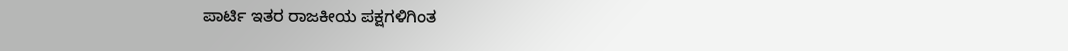ಪಾರ್ಟಿ ಇತರ ರಾಜಕೀಯ ಪಕ್ಷಗಳಿಗಿಂತ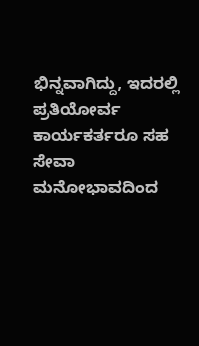ಭಿನ್ನವಾಗಿದ್ದು, ಇದರಲ್ಲಿ ಪ್ರತಿಯೋರ್ವ ಕಾರ್ಯಕರ್ತರೂ ಸಹ ಸೇವಾ ಮನೋಭಾವದಿಂದ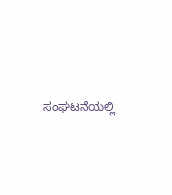ಸಂಘಟನೆಯಲ್ಲಿ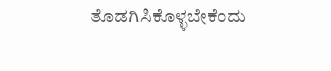ತೊಡಗಿಸಿಕೊಳ್ಳಬೇಕೆಂದು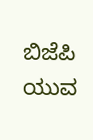ಬಿಜೆಪಿ ಯುವ